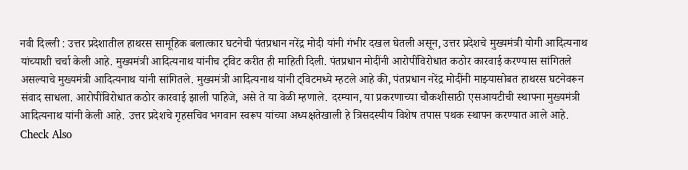नवी दिल्ली : उत्तर प्रदेशातील हाथरस सामूहिक बलात्कार घटनेची पंतप्रधान नरेंद्र मोदी यांनी गंभीर दखल घेतली असून, उत्तर प्रदेशचे मुख्यमंत्री योगी आदित्यनाथ यांच्याशी चर्चा केली आहे. मुख्यमंत्री आदित्यनाथ यांनीच ट्विट करीत ही माहिती दिली. पंतप्रधान मोदींनी आरोपींविरोधात कठोर कारवाई करण्यास सांगितले असल्याचे मुख्यमंत्री आदित्यनाथ यांनी सांगितले. मुख्यमंत्री आदित्यनाथ यांनी ट्विटमध्ये म्हटले आहे की, पंतप्रधान नरेंद्र मोदींनी माझ्यासोबत हाथरस घटनेवरून संवाद साधला. आरोपींविरोधात कठोर कारवाई झाली पाहिजे, असे ते या वेळी म्हणाले. दरम्यान, या प्रकरणाच्या चौकशीसाठी एसआयटीची स्थापना मुख्यमंत्री आदित्यनाथ यांनी केली आहे. उत्तर प्रदेशचे गृहसचिव भगवान स्वरूप यांच्या अध्यक्षतेखाली हे त्रिसदस्यीय विशेष तपास पथक स्थापन करण्यात आले आहे.
Check Also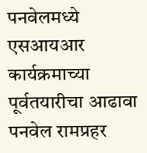पनवेलमध्ये एसआयआर कार्यक्रमाच्या पूर्वतयारीचा आढावा
पनवेल रामप्रहर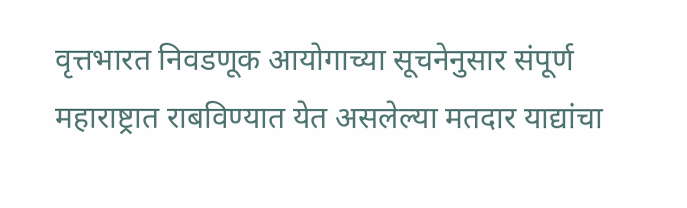वृत्तभारत निवडणूक आयोगाच्या सूचनेनुसार संपूर्ण महाराष्ट्रात राबविण्यात येत असलेल्या मतदार याद्यांचा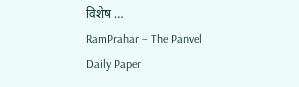विशेष …
RamPrahar – The Panvel Daily Paper